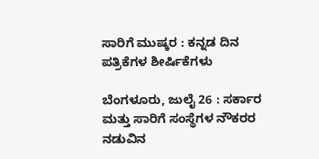ಸಾರಿಗೆ ಮುಷ್ಕರ : ಕನ್ನಡ ದಿನ ಪತ್ರಿಕೆಗಳ ಶೀರ್ಷಿಕೆಗಳು

ಬೆಂಗಳೂರು, ಜುಲೈ 26 : ಸರ್ಕಾರ ಮತ್ತು ಸಾರಿಗೆ ಸಂಸ್ಥೆಗಳ ನೌಕರರ ನಡುವಿನ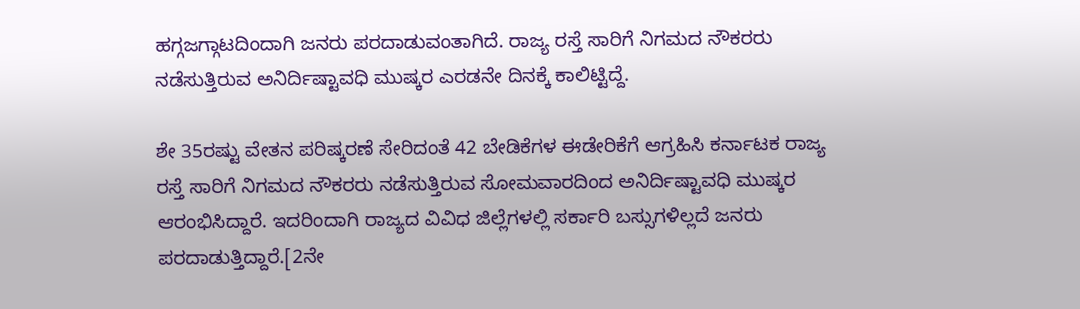ಹಗ್ಗಜಗ್ಗಾಟದಿಂದಾಗಿ ಜನರು ಪರದಾಡುವಂತಾಗಿದೆ. ರಾಜ್ಯ ರಸ್ತೆ ಸಾರಿಗೆ ನಿಗಮದ ನೌಕರರು ನಡೆಸುತ್ತಿರುವ ಅನಿರ್ದಿಷ್ಟಾವಧಿ ಮುಷ್ಕರ ಎರಡನೇ ದಿನಕ್ಕೆ ಕಾಲಿಟ್ಟಿದ್ದೆ.

ಶೇ 35ರಷ್ಟು ವೇತನ ಪರಿಷ್ಕರಣೆ ಸೇರಿದಂತೆ 42 ಬೇಡಿಕೆಗಳ ಈಡೇರಿಕೆಗೆ ಆಗ್ರಹಿಸಿ ಕರ್ನಾಟಕ ರಾಜ್ಯ ರಸ್ತೆ ಸಾರಿಗೆ ನಿಗಮದ ನೌಕರರು ನಡೆಸುತ್ತಿರುವ ಸೋಮವಾರದಿಂದ ಅನಿರ್ದಿಷ್ಟಾವಧಿ ಮುಷ್ಕರ ಆರಂಭಿಸಿದ್ದಾರೆ. ಇದರಿಂದಾಗಿ ರಾಜ್ಯದ ವಿವಿಧ ಜಿಲ್ಲೆಗಳಲ್ಲಿ ಸರ್ಕಾರಿ ಬಸ್ಸುಗಳಿಲ್ಲದೆ ಜನರು ಪರದಾಡುತ್ತಿದ್ದಾರೆ.[2ನೇ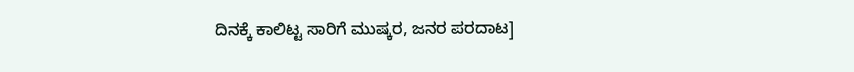ದಿನಕ್ಕೆ ಕಾಲಿಟ್ಟ ಸಾರಿಗೆ ಮುಷ್ಕರ, ಜನರ ಪರದಾಟ]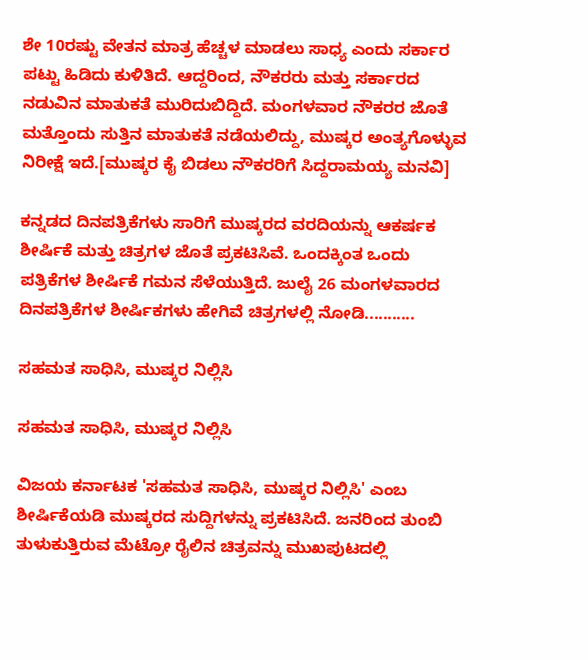ಶೇ 10ರಷ್ಟು ವೇತನ ಮಾತ್ರ ಹೆಚ್ಚಳ ಮಾಡಲು ಸಾಧ್ಯ ಎಂದು ಸರ್ಕಾರ ಪಟ್ಟು ಹಿಡಿದು ಕುಳಿತಿದೆ. ಆದ್ದರಿಂದ, ನೌಕರರು ಮತ್ತು ಸರ್ಕಾರದ ನಡುವಿನ ಮಾತುಕತೆ ಮುರಿದುಬಿದ್ದಿದೆ. ಮಂಗಳವಾರ ನೌಕರರ ಜೊತೆ ಮತ್ತೊಂದು ಸುತ್ತಿನ ಮಾತುಕತೆ ನಡೆಯಲಿದ್ದು, ಮುಷ್ಕರ ಅಂತ್ಯಗೊಳ್ಳುವ ನಿರೀಕ್ಷೆ ಇದೆ.[ಮುಷ್ಕರ ಕೈ ಬಿಡಲು ನೌಕರರಿಗೆ ಸಿದ್ದರಾಮಯ್ಯ ಮನವಿ]

ಕನ್ನಡದ ದಿನಪತ್ರಿಕೆಗಳು ಸಾರಿಗೆ ಮುಷ್ಕರದ ವರದಿಯನ್ನು ಆಕರ್ಷಕ ಶೀರ್ಷಿಕೆ ಮತ್ತು ಚಿತ್ರಗಳ ಜೊತೆ ಪ್ರಕಟಿಸಿವೆ. ಒಂದಕ್ಕಿಂತ ಒಂದು ಪತ್ರಿಕೆಗಳ ಶೀರ್ಷಿಕೆ ಗಮನ ಸೆಳೆಯುತ್ತಿದೆ. ಜುಲೈ 26 ಮಂಗಳವಾರದ ದಿನಪತ್ರಿಕೆಗಳ ಶೀರ್ಷಿಕಗಳು ಹೇಗಿವೆ ಚಿತ್ರಗಳಲ್ಲಿ ನೋಡಿ...........

ಸಹಮತ ಸಾಧಿಸಿ, ಮುಷ್ಕರ ನಿಲ್ಲಿಸಿ

ಸಹಮತ ಸಾಧಿಸಿ, ಮುಷ್ಕರ ನಿಲ್ಲಿಸಿ

ವಿಜಯ ಕರ್ನಾಟಕ 'ಸಹಮತ ಸಾಧಿಸಿ, ಮುಷ್ಕರ ನಿಲ್ಲಿಸಿ' ಎಂಬ ಶೀರ್ಷಿಕೆಯಡಿ ಮುಷ್ಕರದ ಸುದ್ದಿಗಳನ್ನು ಪ್ರಕಟಿಸಿದೆ. ಜನರಿಂದ ತುಂಬಿ ತುಳುಕುತ್ತಿರುವ ಮೆಟ್ರೋ ರೈಲಿನ ಚಿತ್ರವನ್ನು ಮುಖಪುಟದಲ್ಲಿ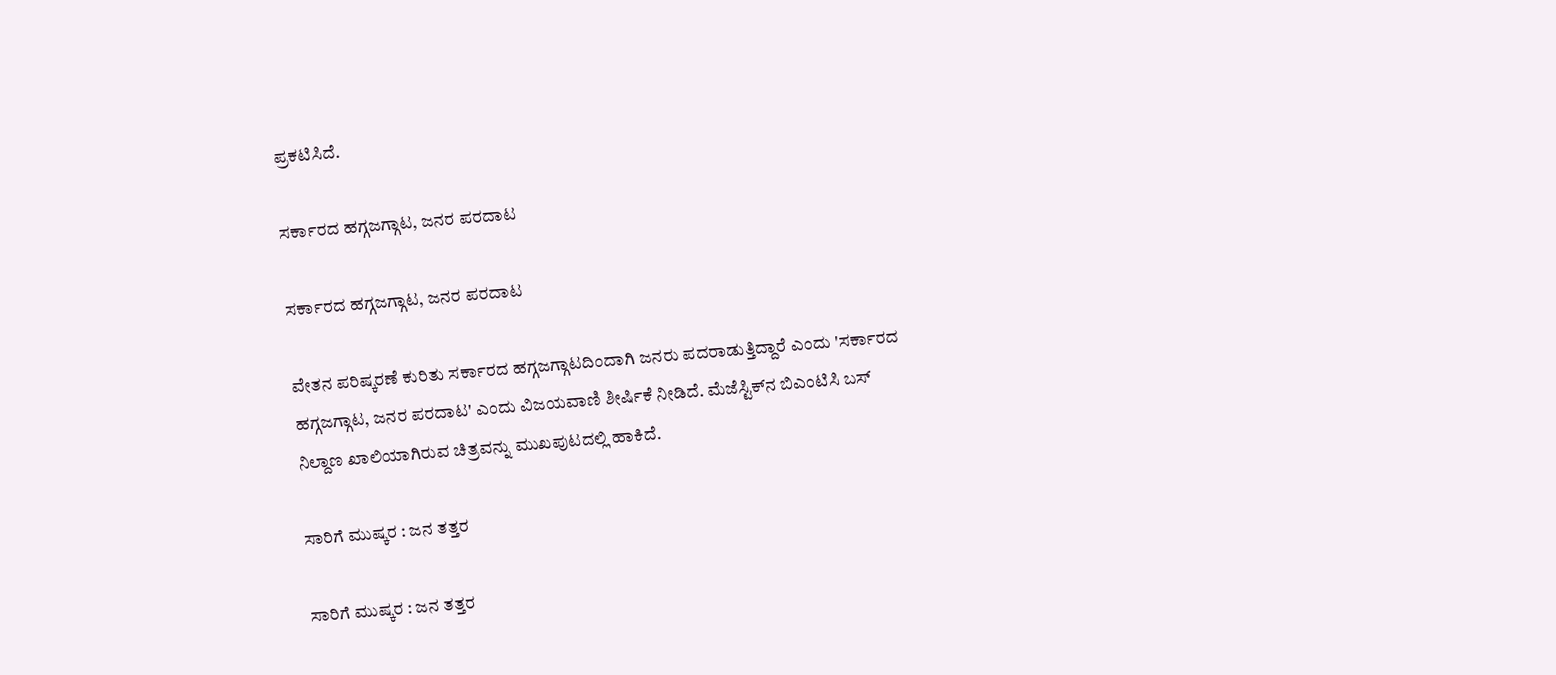ಪ್ರಕಟಿಸಿದೆ.

ಸರ್ಕಾರದ ಹಗ್ಗಜಗ್ಗಾಟ, ಜನರ ಪರದಾಟ

ಸರ್ಕಾರದ ಹಗ್ಗಜಗ್ಗಾಟ, ಜನರ ಪರದಾಟ

ವೇತನ ಪರಿಷ್ಕರಣೆ ಕುರಿತು ಸರ್ಕಾರದ ಹಗ್ಗಜಗ್ಗಾಟದಿಂದಾಗಿ ಜನರು ಪದರಾಡುತ್ತಿದ್ದಾರೆ ಎಂದು 'ಸರ್ಕಾರದ ಹಗ್ಗಜಗ್ಗಾಟ, ಜನರ ಪರದಾಟ' ಎಂದು ವಿಜಯವಾಣಿ ಶೀರ್ಷಿಕೆ ನೀಡಿದೆ. ಮೆಜೆಸ್ಟಿಕ್‌ನ ಬಿಎಂಟಿಸಿ ಬಸ್ ನಿಲ್ದಾಣ ಖಾಲಿಯಾಗಿರುವ ಚಿತ್ರವನ್ನು ಮುಖಪುಟದಲ್ಲಿ ಹಾಕಿದೆ.

ಸಾರಿಗೆ ಮುಷ್ಕರ : ಜನ ತತ್ತರ

ಸಾರಿಗೆ ಮುಷ್ಕರ : ಜನ ತತ್ತರ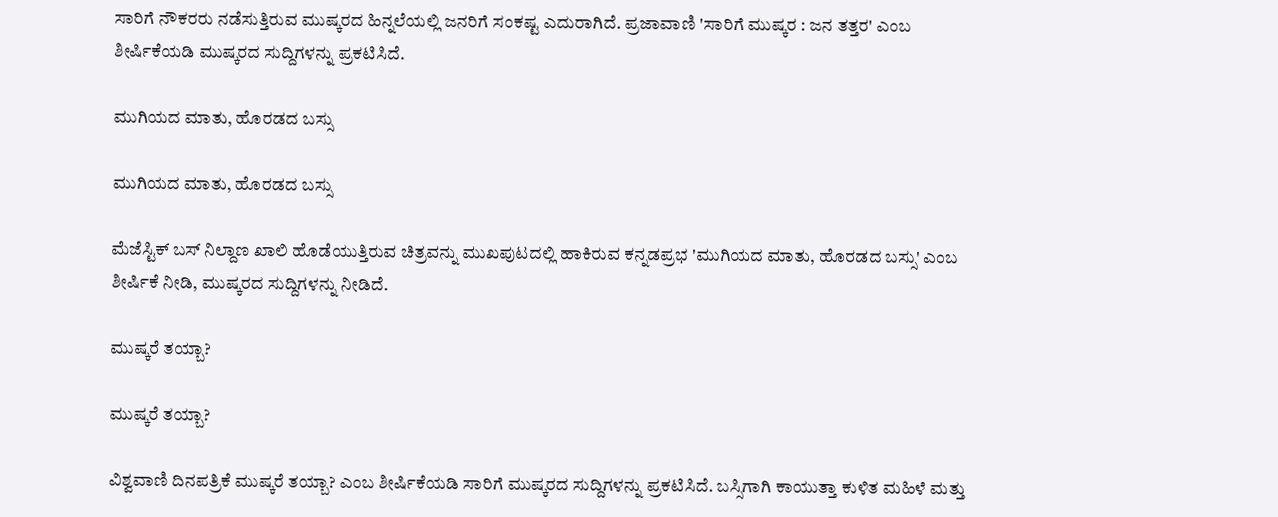ಸಾರಿಗೆ ನೌಕರರು ನಡೆಸುತ್ತಿರುವ ಮುಷ್ಕರದ ಹಿನ್ನಲೆಯಲ್ಲಿ ಜನರಿಗೆ ಸಂಕಷ್ಟ ಎದುರಾಗಿದೆ. ಪ್ರಜಾವಾಣಿ 'ಸಾರಿಗೆ ಮುಷ್ಕರ : ಜನ ತತ್ತರ' ಎಂಬ ಶೀರ್ಷಿಕೆಯಡಿ ಮುಷ್ಕರದ ಸುದ್ದಿಗಳನ್ನು ಪ್ರಕಟಿಸಿದೆ.

ಮುಗಿಯದ ಮಾತು, ಹೊರಡದ ಬಸ್ಸು

ಮುಗಿಯದ ಮಾತು, ಹೊರಡದ ಬಸ್ಸು

ಮೆಜೆಸ್ಟಿಕ್‌ ಬಸ್ ನಿಲ್ದಾಣ ಖಾಲಿ ಹೊಡೆಯುತ್ತಿರುವ ಚಿತ್ರವನ್ನು ಮುಖಪುಟದಲ್ಲಿ ಹಾಕಿರುವ ಕನ್ನಡಪ್ರಭ 'ಮುಗಿಯದ ಮಾತು, ಹೊರಡದ ಬಸ್ಸು' ಎಂಬ ಶೀರ್ಷಿಕೆ ನೀಡಿ, ಮುಷ್ಕರದ ಸುದ್ದಿಗಳನ್ನು ನೀಡಿದೆ.

ಮುಷ್ಕರೆ ತಯ್ಬಾ?

ಮುಷ್ಕರೆ ತಯ್ಬಾ?

ವಿಶ್ವವಾಣಿ ದಿನಪತ್ರಿಕೆ ಮುಷ್ಕರೆ ತಯ್ಬಾ? ಎಂಬ ಶೀರ್ಷಿಕೆಯಡಿ ಸಾರಿಗೆ ಮುಷ್ಕರದ ಸುದ್ದಿಗಳನ್ನು ಪ್ರಕಟಿಸಿದೆ. ಬಸ್ಸಿಗಾಗಿ ಕಾಯುತ್ತಾ ಕುಳಿತ ಮಹಿಳೆ ಮತ್ತು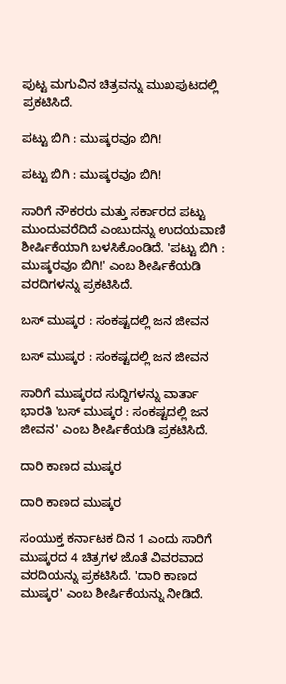ಪುಟ್ಟ ಮಗುವಿನ ಚಿತ್ರವನ್ನು ಮುಖಪುಟದಲ್ಲಿ ಪ್ರಕಟಿಸಿದೆ.

ಪಟ್ಟು ಬಿಗಿ : ಮುಷ್ಕರವೂ ಬಿಗಿ!

ಪಟ್ಟು ಬಿಗಿ : ಮುಷ್ಕರವೂ ಬಿಗಿ!

ಸಾರಿಗೆ ನೌಕರರು ಮತ್ತು ಸರ್ಕಾರದ ಪಟ್ಟು ಮುಂದುವರೆದಿದೆ ಎಂಬುದನ್ನು ಉದಯವಾಣಿ ಶೀರ್ಷಿಕೆಯಾಗಿ ಬಳಸಿಕೊಂಡಿದೆ. 'ಪಟ್ಟು ಬಿಗಿ : ಮುಷ್ಕರವೂ ಬಿಗಿ!' ಎಂಬ ಶೀರ್ಷಿಕೆಯಡಿ ವರದಿಗಳನ್ನು ಪ್ರಕಟಿಸಿದೆ.

ಬಸ್ ಮುಷ್ಕರ : ಸಂಕಷ್ಟದಲ್ಲಿ ಜನ ಜೀವನ

ಬಸ್ ಮುಷ್ಕರ : ಸಂಕಷ್ಟದಲ್ಲಿ ಜನ ಜೀವನ

ಸಾರಿಗೆ ಮುಷ್ಕರದ ಸುದ್ದಿಗಳನ್ನು ವಾರ್ತಾ ಭಾರತಿ 'ಬಸ್ ಮುಷ್ಕರ : ಸಂಕಷ್ಟದಲ್ಲಿ ಜನ ಜೀವನ' ಎಂಬ ಶೀರ್ಷಿಕೆಯಡಿ ಪ್ರಕಟಿಸಿದೆ.

ದಾರಿ ಕಾಣದ ಮುಷ್ಕರ

ದಾರಿ ಕಾಣದ ಮುಷ್ಕರ

ಸಂಯುಕ್ತ ಕರ್ನಾಟಕ ದಿನ 1 ಎಂದು ಸಾರಿಗೆ ಮುಷ್ಕರದ 4 ಚಿತ್ರಗಳ ಜೊತೆ ವಿವರವಾದ ವರದಿಯನ್ನು ಪ್ರಕಟಿಸಿದೆ. 'ದಾರಿ ಕಾಣದ ಮುಷ್ಕರ' ಎಂಬ ಶೀರ್ಷಿಕೆಯನ್ನು ನೀಡಿದೆ.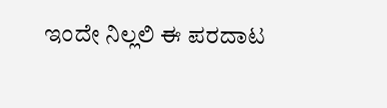ಇಂದೇ ನಿಲ್ಲಲಿ ಈ ಪರದಾಟ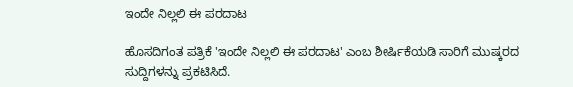ಇಂದೇ ನಿಲ್ಲಲಿ ಈ ಪರದಾಟ

ಹೊಸದಿಗಂತ ಪತ್ರಿಕೆ 'ಇಂದೇ ನಿಲ್ಲಲಿ ಈ ಪರದಾಟ' ಎಂಬ ಶೀರ್ಷಿಕೆಯಡಿ ಸಾರಿಗೆ ಮುಷ್ಕರದ ಸುದ್ದಿಗಳನ್ನು ಪ್ರಕಟಿಸಿದೆ.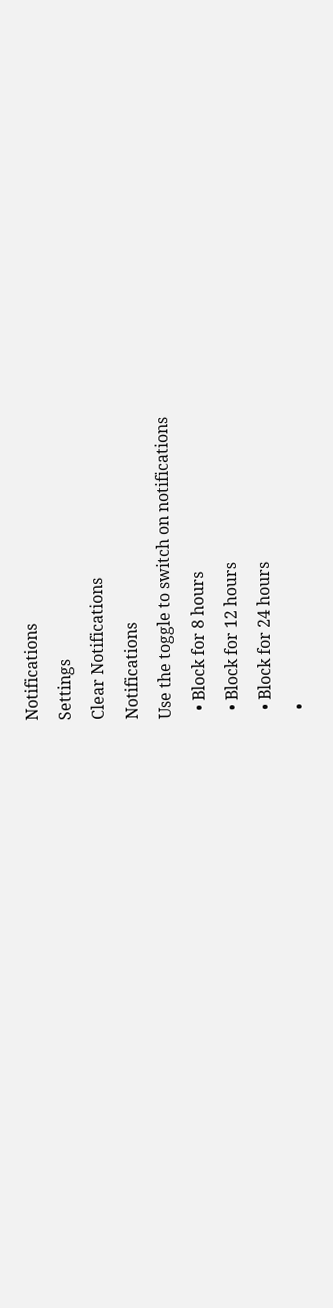Notifications
Settings
Clear Notifications
Notifications
Use the toggle to switch on notifications
  • Block for 8 hours
  • Block for 12 hours
  • Block for 24 hours
  •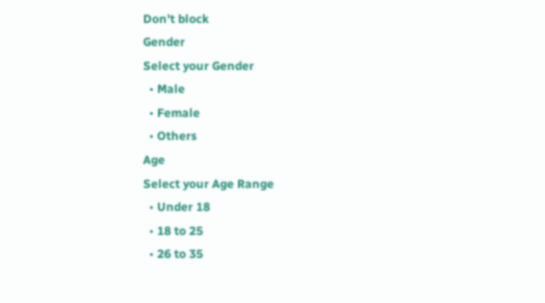Don't block
Gender
Select your Gender
  • Male
  • Female
  • Others
Age
Select your Age Range
  • Under 18
  • 18 to 25
  • 26 to 35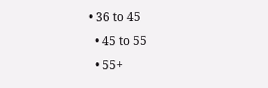• 36 to 45
  • 45 to 55
  • 55+